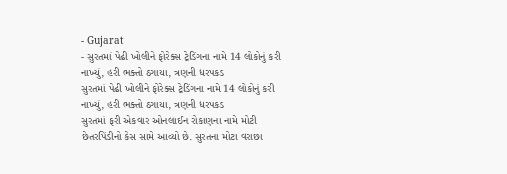- Gujarat
- સુરતમાં પેઢી ખોલીને ફોરેક્સ ટ્રેડિંગના નામે 14 લોકોનું કરી નાખ્યું, હરી ભક્તો ઠગાયા, ત્રણની ધરપકડ
સુરતમાં પેઢી ખોલીને ફોરેક્સ ટ્રેડિંગના નામે 14 લોકોનું કરી નાખ્યું, હરી ભક્તો ઠગાયા, ત્રણની ધરપકડ
સુરતમાં ફરી એકવાર ઓનલાઈન રોકાણના નામે મોટી છેતરપિંડીનો કેસ સામે આવ્યો છે. સુરતના મોટા વરાછા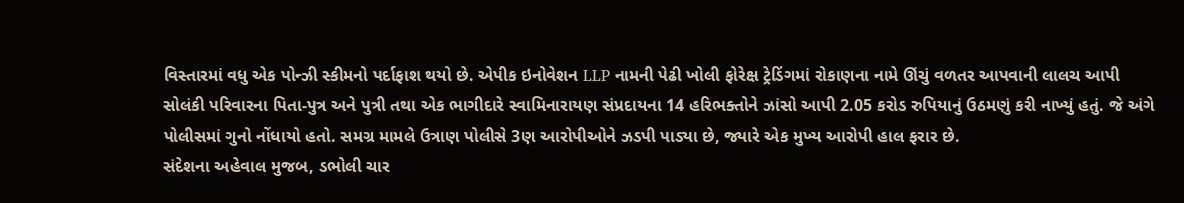વિસ્તારમાં વધુ એક પોન્ઝી સ્કીમનો પર્દાફાશ થયો છે. એપીક ઇનોવેશન LLP નામની પેઢી ખોલી ફોરેક્ષ ટ્રેડિંગમાં રોકાણના નામે ઊંચું વળતર આપવાની લાલચ આપી સોલંકી પરિવારના પિતા-પુત્ર અને પુત્રી તથા એક ભાગીદારે સ્વામિનારાયણ સંપ્રદાયના 14 હરિભક્તોને ઝાંસો આપી 2.05 કરોડ રુપિયાનું ઉઠમણું કરી નાખ્યું હતું. જે અંગે પોલીસમાં ગુનો નોંધાયો હતો. સમગ્ર મામલે ઉત્રાણ પોલીસે 3ણ આરોપીઓને ઝડપી પાડ્યા છે, જ્યારે એક મુખ્ય આરોપી હાલ ફરાર છે.
સંદેશના અહેવાલ મુજબ, ડભોલી ચાર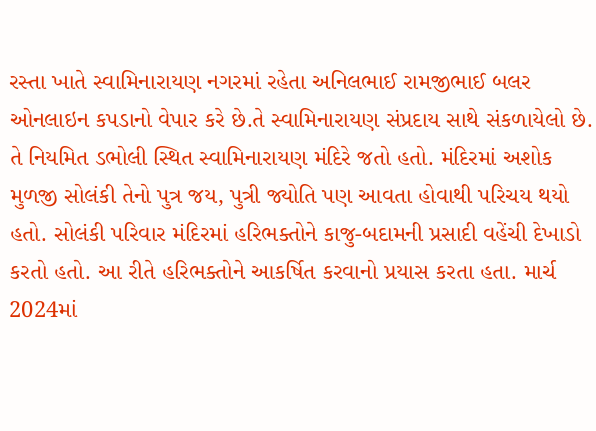રસ્તા ખાતે સ્વામિનારાયણ નગરમાં રહેતા અનિલભાઈ રામજીભાઈ બલર ઓનલાઇન કપડાનો વેપાર કરે છે.તે સ્વામિનારાયણ સંપ્રદાય સાથે સંકળાયેલો છે. તે નિયમિત ડભોલી સ્થિત સ્વામિનારાયણ મંદિરે જતો હતો. મંદિરમાં અશોક મુળજી સોલંકી તેનો પુત્ર જય, પુત્રી જ્યોતિ પણ આવતા હોવાથી પરિચય થયો હતો. સોલંકી પરિવાર મંદિરમાં હરિભક્તોને કાજુ-બદામની પ્રસાદી વહેંચી દેખાડો કરતો હતો. આ રીતે હરિભક્તોને આકર્ષિત કરવાનો પ્રયાસ કરતા હતા. માર્ચ 2024માં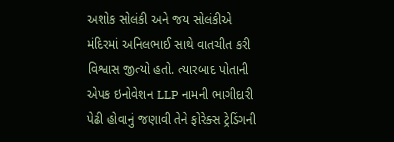અશોક સોલંકી અને જય સોલંકીએ મંદિરમાં અનિલભાઈ સાથે વાતચીત કરી વિશ્વાસ જીત્યો હતો. ત્યારબાદ પોતાની એપક ઇનોવેશન LLP નામની ભાગીદારી પેઢી હોવાનું જણાવી તેને ફોરેક્સ ટ્રેડિંગની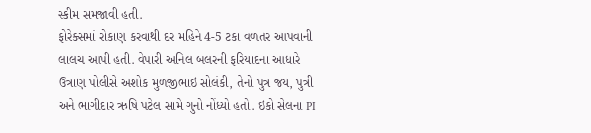સ્કીમ સમજાવી હતી.
ફોરેક્સમાં રોકાણ કરવાથી દર મહિને 4-5 ટકા વળતર આપવાની લાલચ આપી હતી. વેપારી અનિલ બલરની ફરિયાદના આધારે ઉત્રાણ પોલીસે અશોક મુળજીભાઇ સોલંકી, તેનો પુત્ર જય, પુત્રી અને ભાગીદાર ઋષિ પટેલ સામે ગુનો નોંધ્યો હતો. ઇકો સેલના PI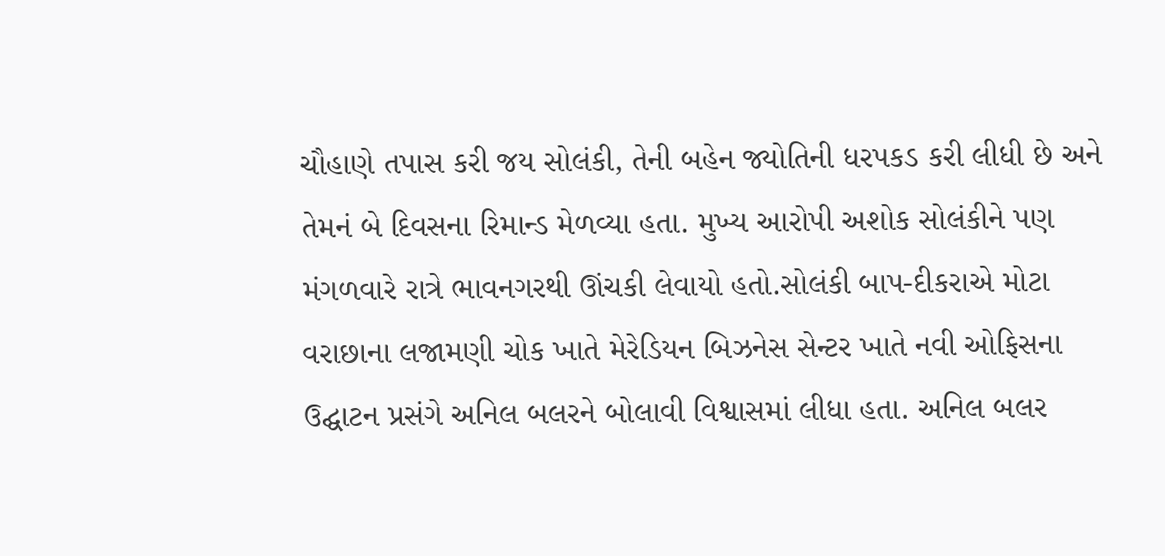ચૌહાણે તપાસ કરી જય સોલંકી, તેની બહેન જ્યોતિની ધરપકડ કરી લીધી છે અને તેમનં બે દિવસના રિમાન્ડ મેળવ્યા હતા. મુખ્ય આરોપી અશોક સોલંકીને પણ મંગળવારે રાત્રે ભાવનગરથી ઊંચકી લેવાયો હતો.સોલંકી બાપ-દીકરાએ મોટા વરાછાના લજામણી ચોક ખાતે મેરેડિયન બિઝનેસ સેન્ટર ખાતે નવી ઓફિસના ઉદ્ઘાટન પ્રસંગે અનિલ બલરને બોલાવી વિશ્વાસમાં લીધા હતા. અનિલ બલર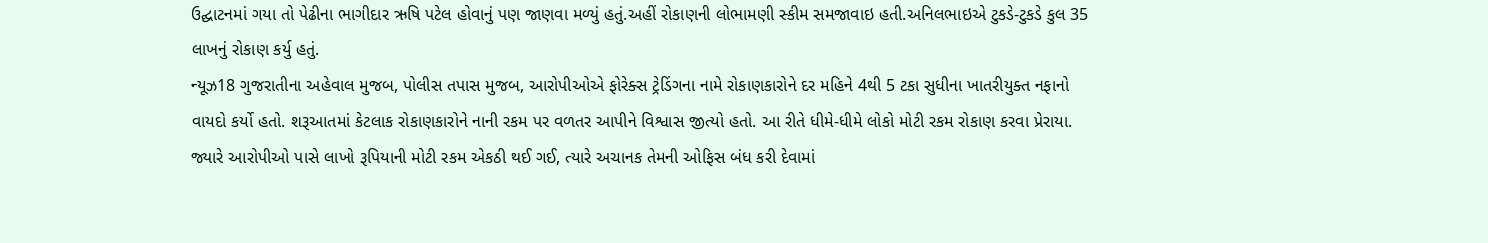ઉદ્ઘાટનમાં ગયા તો પેઢીના ભાગીદાર ઋષિ પટેલ હોવાનું પણ જાણવા મળ્યું હતું.અહીં રોકાણની લોભામણી સ્કીમ સમજાવાઇ હતી.અનિલભાઇએ ટુકડે-ટુકડે કુલ 35 લાખનું રોકાણ કર્યુ હતું.
ન્યૂઝ18 ગુજરાતીના અહેવાલ મુજબ, પોલીસ તપાસ મુજબ, આરોપીઓએ ફોરેક્સ ટ્રેડિંગના નામે રોકાણકારોને દર મહિને 4થી 5 ટકા સુધીના ખાતરીયુક્ત નફાનો વાયદો કર્યો હતો. શરૂઆતમાં કેટલાક રોકાણકારોને નાની રકમ પર વળતર આપીને વિશ્વાસ જીત્યો હતો. આ રીતે ધીમે-ધીમે લોકો મોટી રકમ રોકાણ કરવા પ્રેરાયા. જ્યારે આરોપીઓ પાસે લાખો રૂપિયાની મોટી રકમ એકઠી થઈ ગઈ, ત્યારે અચાનક તેમની ઓફિસ બંધ કરી દેવામાં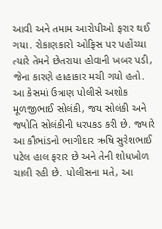આવી અને તમામ આરોપીઓ ફરાર થઈ ગયા. રોકાણકારો ઓફિસ પર પહોંચ્યા ત્યારે તેમને છેતરાયા હોવાની ખબર પડી, જેના કારણે હાહાકાર મચી ગયો હતો.
આ કેસમાં ઉત્રાણ પોલીસે અશોક મૂળજીભાઈ સોલંકી, જય સોલંકી અને જ્યોતિ સોલંકીની ધરપકડ કરી છે. જ્યારે આ કૌભાંડનો ભાગીદાર ઋષિ સુરેશભાઈ પટેલ હાલ ફરાર છે અને તેની શોધખોળ ચાલી રહી છે. પોલીસના મતે, આ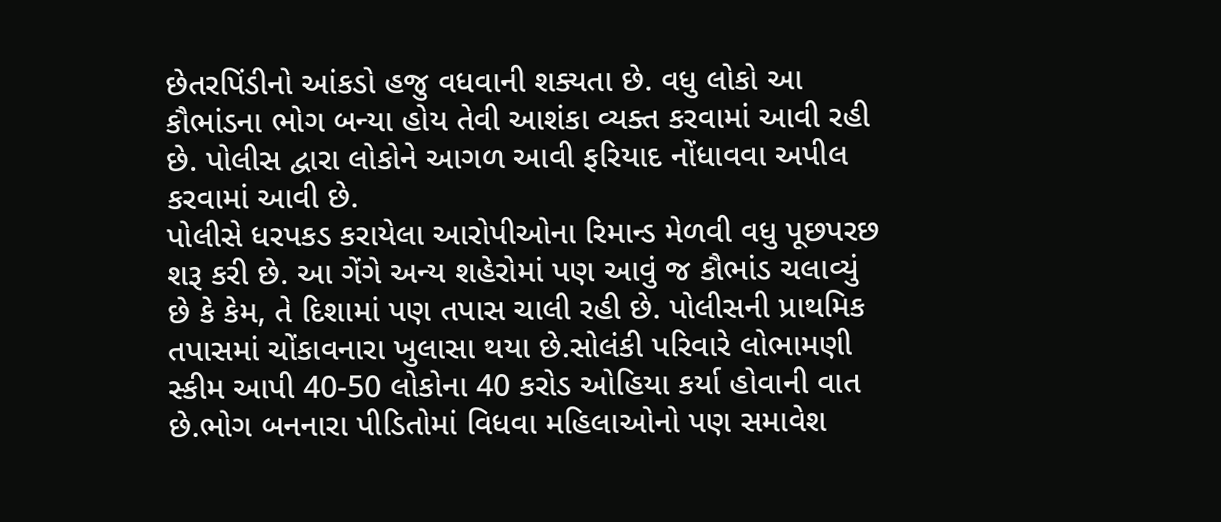છેતરપિંડીનો આંકડો હજુ વધવાની શક્યતા છે. વધુ લોકો આ કૌભાંડના ભોગ બન્યા હોય તેવી આશંકા વ્યક્ત કરવામાં આવી રહી છે. પોલીસ દ્વારા લોકોને આગળ આવી ફરિયાદ નોંધાવવા અપીલ કરવામાં આવી છે.
પોલીસે ધરપકડ કરાયેલા આરોપીઓના રિમાન્ડ મેળવી વધુ પૂછપરછ શરૂ કરી છે. આ ગેંગે અન્ય શહેરોમાં પણ આવું જ કૌભાંડ ચલાવ્યું છે કે કેમ, તે દિશામાં પણ તપાસ ચાલી રહી છે. પોલીસની પ્રાથમિક તપાસમાં ચોંકાવનારા ખુલાસા થયા છે.સોલંકી પરિવારે લોભામણી સ્કીમ આપી 40-50 લોકોના 40 કરોડ ઓહિયા કર્યા હોવાની વાત છે.ભોગ બનનારા પીડિતોમાં વિધવા મહિલાઓનો પણ સમાવેશ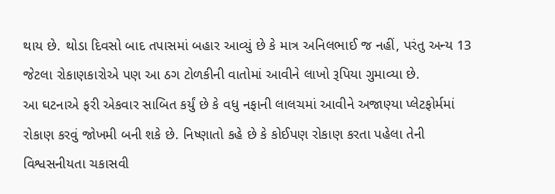થાય છે. થોડા દિવસો બાદ તપાસમાં બહાર આવ્યું છે કે માત્ર અનિલભાઈ જ નહીં, પરંતુ અન્ય 13 જેટલા રોકાણકારોએ પણ આ ઠગ ટોળકીની વાતોમાં આવીને લાખો રૂપિયા ગુમાવ્યા છે.
આ ઘટનાએ ફરી એકવાર સાબિત કર્યું છે કે વધુ નફાની લાલચમાં આવીને અજાણ્યા પ્લેટફોર્મમાં રોકાણ કરવું જોખમી બની શકે છે. નિષ્ણાતો કહે છે કે કોઈપણ રોકાણ કરતા પહેલા તેની વિશ્વસનીયતા ચકાસવી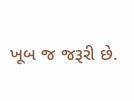ખૂબ જ જરૂરી છે.